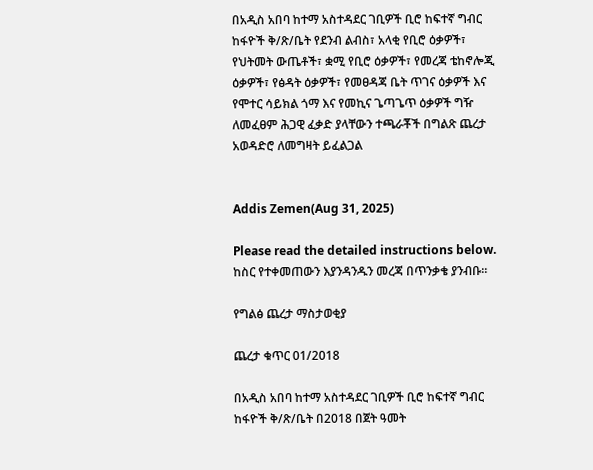በአዲስ አበባ ከተማ አስተዳደር ገቢዎች ቢሮ ከፍተኛ ግብር ከፋዮች ቅ/ጽ/ቤት የደንብ ልብስ፣ አላቂ የቢሮ ዕቃዎች፣ የህትመት ውጤቶች፣ ቋሚ የቢሮ ዕቃዎች፣ የመረጃ ቴከኖሎጂ ዕቃዎች፣ የፅዳት ዕቃዎች፣ የመፀዳጃ ቤት ጥገና ዕቃዎች እና የሞተር ሳይክል ጎማ እና የመኪና ጌጣጌጥ ዕቃዎች ግዥ ለመፈፀም ሕጋዊ ፈቃድ ያላቸውን ተጫራቾች በግልጽ ጨረታ አወዳድሮ ለመግዛት ይፈልጋል


Addis Zemen(Aug 31, 2025)

Please read the detailed instructions below. ከስር የተቀመጠውን እያንዳንዱን መረጃ በጥንቃቄ ያንብቡ።

የግልፅ ጨረታ ማስታወቂያ

ጨረታ ቁጥር 01/2018

በአዲስ አበባ ከተማ አስተዳደር ገቢዎች ቢሮ ከፍተኛ ግብር ከፋዮች ቅ/ጽ/ቤት በ2018 በጀት ዓመት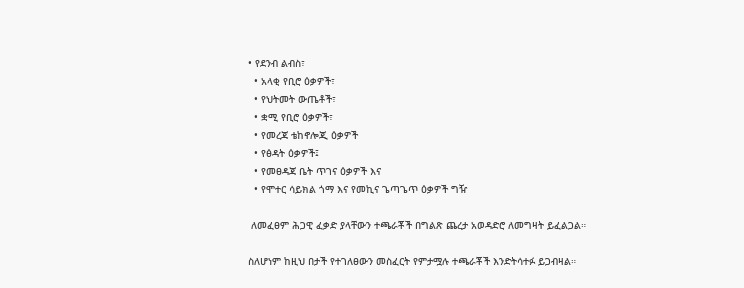• የደንብ ልብስ፣
  • አላቂ የቢሮ ዕቃዎች፣
  • የህትመት ውጤቶች፣
  • ቋሚ የቢሮ ዕቃዎች፣
  • የመረጃ ቴከኖሎጂ ዕቃዎች
  • የፅዳት ዕቃዎች፤
  • የመፀዳጃ ቤት ጥገና ዕቃዎች እና
  • የሞተር ሳይክል ጎማ እና የመኪና ጌጣጌጥ ዕቃዎች ግዥ

 ለመፈፀም ሕጋዊ ፈቃድ ያላቸውን ተጫራቾች በግልጽ ጨረታ አወዳድሮ ለመግዛት ይፈልጋል።

ስለሆነም ከዚህ በታች የተገለፀውን መስፈርት የምታሟሉ ተጫራቾች እንድትሳተፉ ይጋብዛል።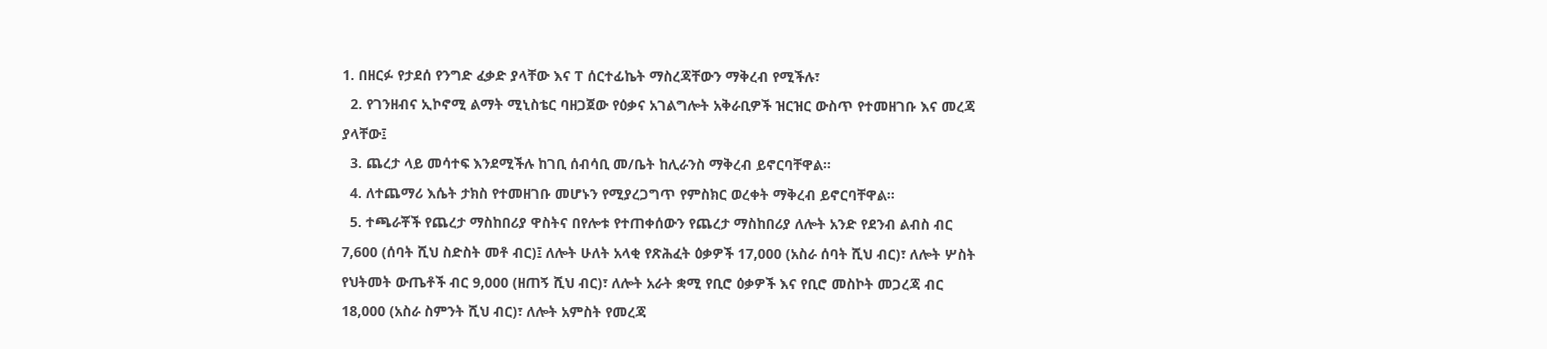1. በዘርፉ የታደሰ የንግድ ፈቃድ ያላቸው እና ፐ ሰርተፊኬት ማስረጃቸውን ማቅረብ የሚችሉ፣
  2. የገንዘብና ኢኮኖሚ ልማት ሚኒስቴር ባዘጋጀው የዕቃና አገልግሎት አቅራቢዎች ዝርዝር ውስጥ የተመዘገቡ እና መረጃ ያላቸው፤
  3. ጨረታ ላይ መሳተፍ እንደሚችሉ ከገቢ ሰብሳቢ መ/ቤት ከሊራንስ ማቅረብ ይኖርባቸዋል።
  4. ለተጨማሪ እሴት ታክስ የተመዘገቡ መሆኑን የሚያረጋግጥ የምስክር ወረቀት ማቅረብ ይኖርባቸዋል።
  5. ተጫራቾች የጨረታ ማስከበሪያ ዋስትና በየሎቱ የተጠቀሰውን የጨረታ ማስከበሪያ ለሎት አንድ የደንብ ልብስ ብር 7,600 (ሰባት ሺህ ስድስት መቶ ብር)፤ ለሎት ሁለት አላቂ የጽሕፈት ዕቃዎች 17,000 (አስራ ሰባት ሺህ ብር)፣ ለሎት ሦስት የህትመት ውጤቶች ብር 9,000 (ዘጠኝ ሺህ ብር)፣ ለሎት አራት ቋሚ የቢሮ ዕቃዎች እና የቢሮ መስኮት መጋረጃ ብር 18,000 (አስራ ስምንት ሺህ ብር)፣ ለሎት አምስት የመረጃ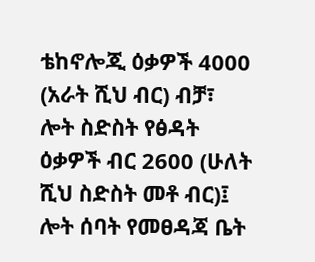ቴከኖሎጂ ዕቃዎች 4000 (አራት ሺህ ብር) ብቻ፣ ሎት ስድስት የፅዳት ዕቃዎች ብር 2600 (ሁለት ሺህ ስድስት መቶ ብር)፤ ሎት ሰባት የመፀዳጃ ቤት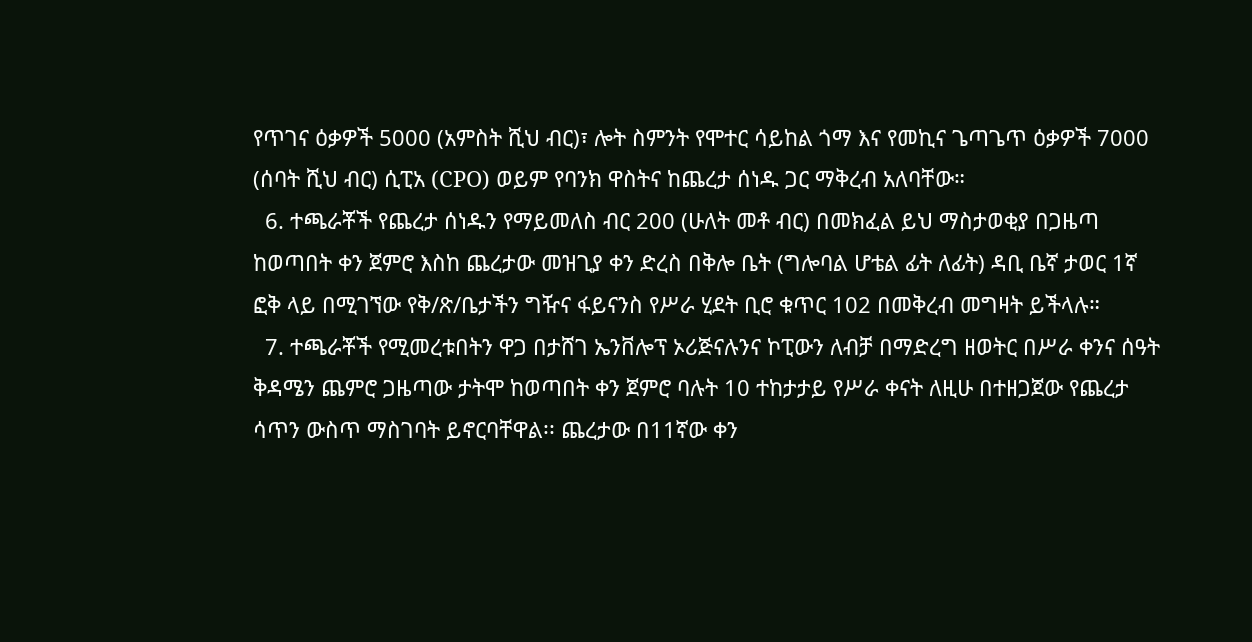የጥገና ዕቃዎች 5000 (አምስት ሺህ ብር)፣ ሎት ስምንት የሞተር ሳይከል ጎማ እና የመኪና ጌጣጌጥ ዕቃዎች 7000 (ሰባት ሺህ ብር) ሲፒአ (CPO) ወይም የባንክ ዋስትና ከጨረታ ሰነዱ ጋር ማቅረብ አለባቸው።
  6. ተጫራቾች የጨረታ ሰነዱን የማይመለስ ብር 200 (ሁለት መቶ ብር) በመክፈል ይህ ማስታወቂያ በጋዜጣ ከወጣበት ቀን ጀምሮ እስከ ጨረታው መዝጊያ ቀን ድረስ በቅሎ ቤት (ግሎባል ሆቴል ፊት ለፊት) ዳቢ ቤኛ ታወር 1ኛ ፎቅ ላይ በሚገኘው የቅ/ጽ/ቤታችን ግዥና ፋይናንስ የሥራ ሂደት ቢሮ ቁጥር 102 በመቅረብ መግዛት ይችላሉ።
  7. ተጫራቾች የሚመረቱበትን ዋጋ በታሸገ ኤንቨሎፕ ኦሪጅናሉንና ኮፒውን ለብቻ በማድረግ ዘወትር በሥራ ቀንና ሰዓት ቅዳሜን ጨምሮ ጋዜጣው ታትሞ ከወጣበት ቀን ጀምሮ ባሉት 10 ተከታታይ የሥራ ቀናት ለዚሁ በተዘጋጀው የጨረታ ሳጥን ውስጥ ማስገባት ይኖርባቸዋል፡፡ ጨረታው በ11ኛው ቀን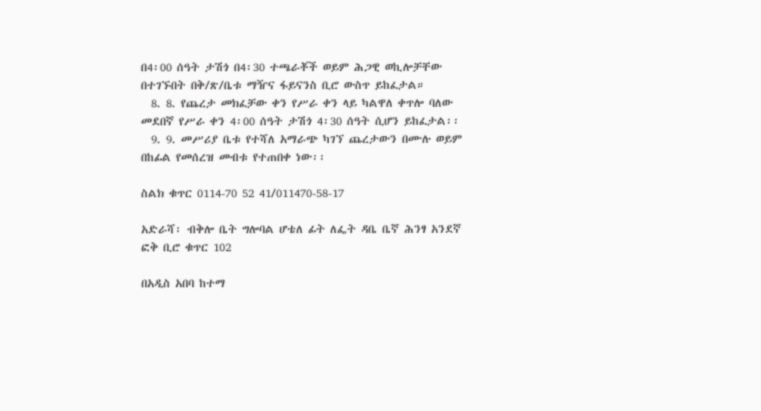በ4፡00 ሰዓት ታሽጎ በ4፡30 ተጫራቾች ወይም ሕጋዊ ወኪሎቻቸው በተገኙበት በቅ/ጽ/ቤቱ ማዥና ፋይናንስ ቢሮ ውስጥ ይከፈታል።
  8. 8. የጨረታ መክፈቻው ቀን የሥራ ቀን ላይ ካልዋለ ቀጥሎ ባለው መደበኛ የሥራ ቀን 4፡00 ሰዓት ታሽጎ 4፡30 ሰዓት ሲሆን ይከፈታል፡፡
  9. 9. መሥሪያ ቤቱ የተሻለ አማራጭ ካገኘ ጨረታውን በሙሉ ወይም በከፊል የመሰረዝ መብቱ የተጠበቀ ነው፡፡

ስልክ ቁጥር 0114-70 52 41/011470-58-17

አድራሻ፡ ብቅሎ ቤት ግሎባል ሆቴለ ፊት ለፌት ዳቤ ቤኛ ሕንፃ አንደኛ ፎቅ ቢሮ ቁጥር 102

በአዲስ አበባ ከተማ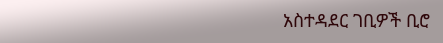አስተዳደር ገቢዎች ቢሮ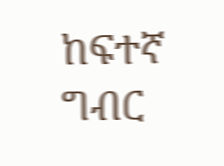ከፍተኛ ግብር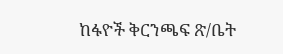ከፋዮች ቅርንጫፍ ጽ/ቤት